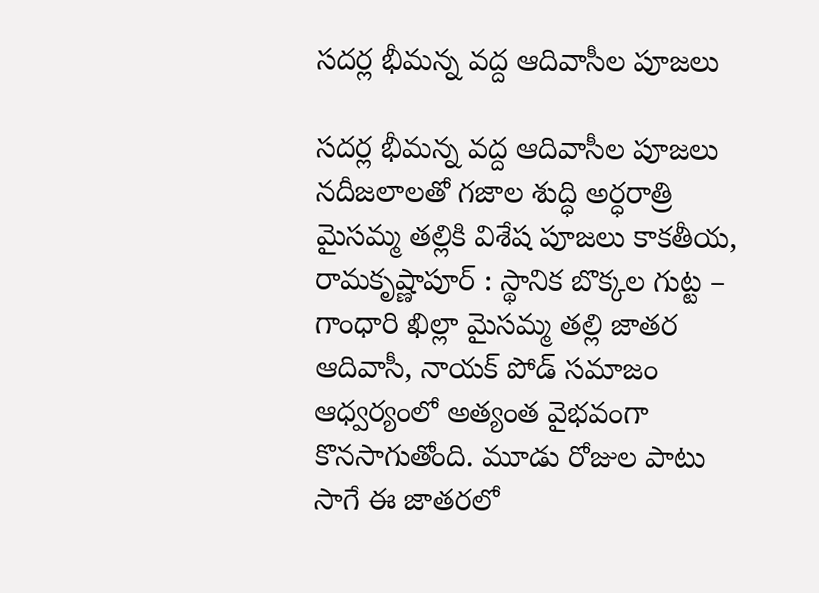సదర్ల భీమన్న వద్ద ఆదివాసీల పూజలు

సదర్ల భీమన్న వద్ద ఆదివాసీల పూజలు నదీజలాలతో గజాల శుద్ధి అర్ధరాత్రి మైసమ్మ తల్లికి విశేష పూజలు కాకతీయ, రామకృష్ణాపూర్ : స్థానిక బొక్కల గుట్ట – గాంధారి ఖిల్లా మైసమ్మ తల్లి జాతర ఆదివాసీ, నాయక్ పోడ్ సమాజం ఆధ్వర్యంలో అత్యంత వైభవంగా కొనసాగుతోంది. మూడు రోజుల పాటు సాగే ఈ జాతరలో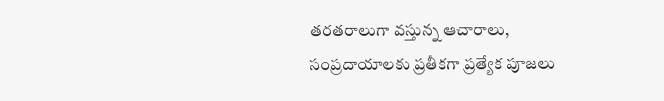తరతరాలుగా వస్తున్న ఆచారాలు, సంప్రదాయాలకు ప్రతీకగా ప్రత్యేక పూజలు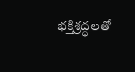భక్తిశ్రద్ధలతో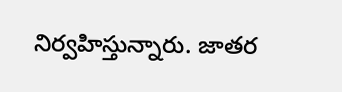నిర్వహిస్తున్నారు. జాతర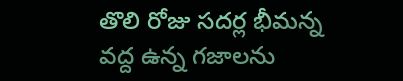తొలి రోజు సదర్ల భీమన్న వద్ద ఉన్న గజాలను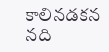కాలినడకన నది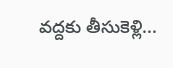వద్దకు తీసుకెళ్లి...